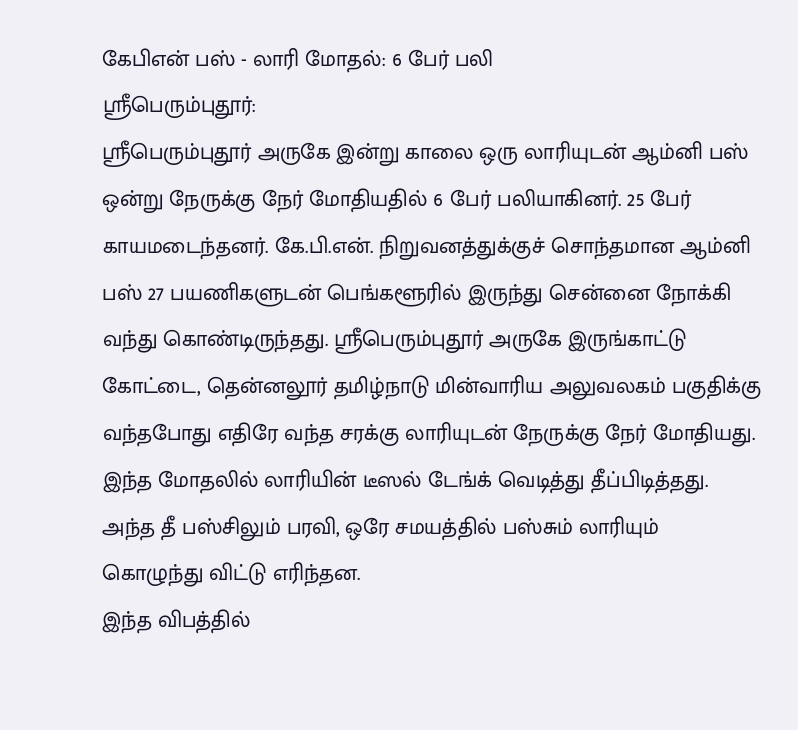கேபிஎன் பஸ் - லாரி மோதல்: 6 பேர் பலி
ஸ்ரீபெரும்புதூர்:
ஸ்ரீபெரும்புதூர் அருகே இன்று காலை ஒரு லாரியுடன் ஆம்னி பஸ் ஒன்று நேருக்கு நேர் மோதியதில் 6 பேர் பலியாகினர். 25 பேர் காயமடைந்தனர். கே.பி.என். நிறுவனத்துக்குச் சொந்தமான ஆம்னி பஸ் 27 பயணிகளுடன் பெங்களூரில் இருந்து சென்னை நோக்கி வந்து கொண்டிருந்தது. ஸ்ரீபெரும்புதூர் அருகே இருங்காட்டு கோட்டை, தென்னலூர் தமிழ்நாடு மின்வாரிய அலுவலகம் பகுதிக்கு வந்தபோது எதிரே வந்த சரக்கு லாரியுடன் நேருக்கு நேர் மோதியது.
இந்த மோதலில் லாரியின் டீஸல் டேங்க் வெடித்து தீப்பிடித்தது. அந்த தீ பஸ்சிலும் பரவி, ஒரே சமயத்தில் பஸ்சும் லாரியும் கொழுந்து விட்டு எரிந்தன.
இந்த விபத்தில்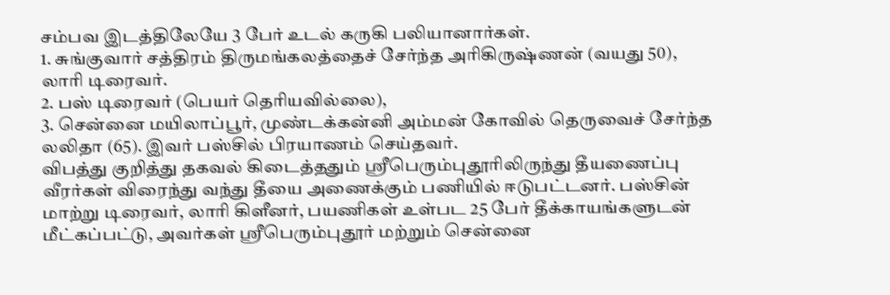சம்பவ இடத்திலேயே 3 பேர் உடல் கருகி பலியானார்கள்.
1. சுங்குவார் சத்திரம் திருமங்கலத்தைச் சேர்ந்த அரிகிருஷ்ணன் (வயது 50), லாரி டிரைவர்.
2. பஸ் டிரைவர் (பெயர் தெரியவில்லை),
3. சென்னை மயிலாப்பூர், முண்டக்கன்னி அம்மன் கோவில் தெருவைச் சேர்ந்த லலிதா (65). இவர் பஸ்சில் பிரயாணம் செய்தவர்.
விபத்து குறித்து தகவல் கிடைத்ததும் ஸ்ரீபெரும்புதூரிலிருந்து தீயணைப்பு வீரர்கள் விரைந்து வந்து தீயை அணைக்கும் பணியில் ஈடுபட்டனர். பஸ்சின் மாற்று டிரைவர், லாரி கிளீனர், பயணிகள் உள்பட 25 பேர் தீக்காயங்களுடன் மீட்கப்பட்டு, அவர்கள் ஸ்ரீபெரும்புதூர் மற்றும் சென்னை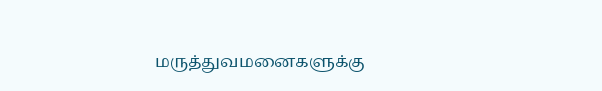மருத்துவமனைகளுக்கு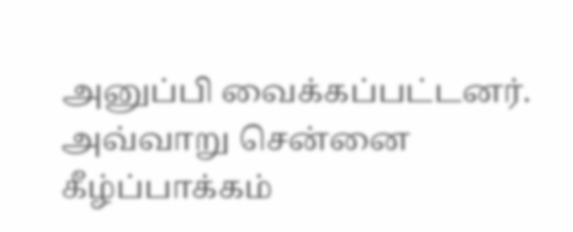அனுப்பி வைக்கப்பட்டனர்.
அவ்வாறு சென்னை கீழ்ப்பாக்கம்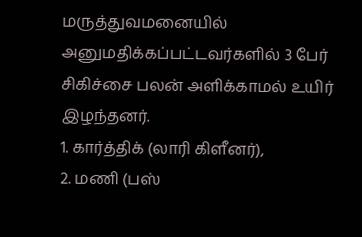மருத்துவமனையில் அனுமதிக்கப்பட்டவர்களில் 3 பேர் சிகிச்சை பலன் அளிக்காமல் உயிர் இழந்தனர்.
1. கார்த்திக் (லாரி கிளீனர்),
2. மணி (பஸ்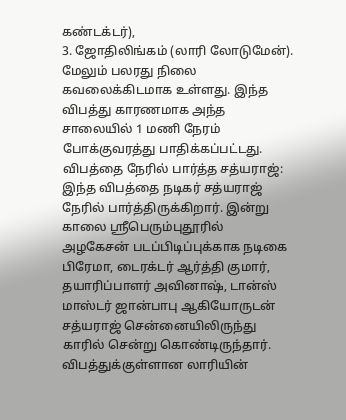கண்டக்டர்),
3. ஜோதிலிங்கம் (லாரி லோடுமேன்).
மேலும் பலரது நிலை கவலைக்கிடமாக உள்ளது. இந்த விபத்து காரணமாக அந்த சாலையில் 1 மணி நேரம் போக்குவரத்து பாதிக்கப்பட்டது.
விபத்தை நேரில் பார்த்த சத்யராஜ்:
இந்த விபத்தை நடிகர் சத்யராஜ் நேரில் பார்த்திருக்கிறார். இன்று காலை ஸ்ரீபெரும்புதூரில் அழகேசன் படப்பிடிப்புக்காக நடிகை பிரேமா, டைரக்டர் ஆர்த்தி குமார், தயாரிப்பாளர் அவினாஷ், டான்ஸ் மாஸ்டர் ஜான்பாபு ஆகியோருடன் சத்யராஜ் சென்னையிலிருந்து காரில் சென்று கொண்டிருந்தார்.
விபத்துக்குள்ளான லாரியின்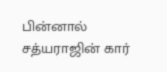பின்னால் சத்யராஜின் கார்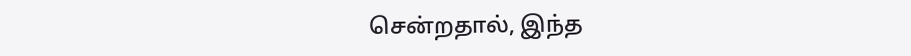சென்றதால், இந்த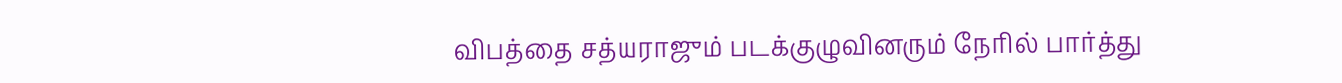விபத்தை சத்யராஜும் படக்குழுவினரும் நேரில் பார்த்து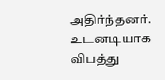அதிர்ந்தனர். உடனடியாக விபத்து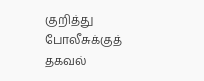குறித்து போலீசுக்குத் தகவல்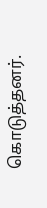கொடுத்தனர்.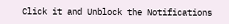Click it and Unblock the Notifications